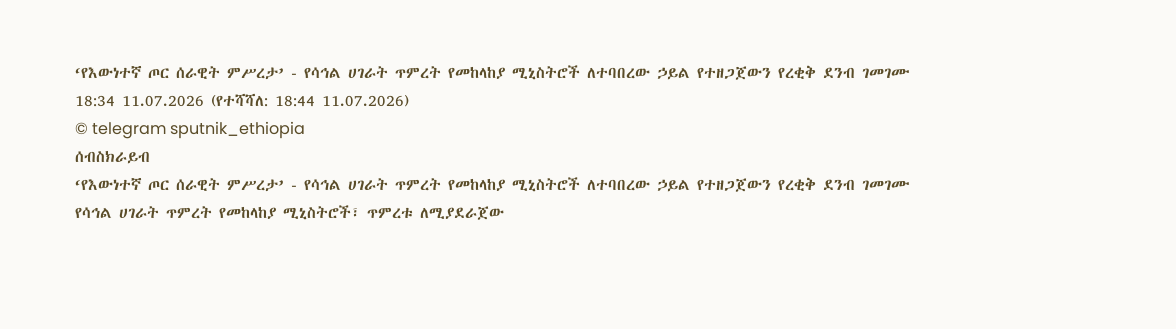‘የእውነተኛ ጦር ሰራዊት ምሥረታ’ - የሳኅል ሀገራት ጥምረት የመከላከያ ሚኒስትሮች ለተባበረው ኃይል የተዘጋጀውን የረቂቅ ደንብ ገመገሙ
18:34 11.07.2026 (የተሻሻለ: 18:44 11.07.2026)
© telegram sputnik_ethiopia
ሰብስክራይብ
‘የእውነተኛ ጦር ሰራዊት ምሥረታ’ - የሳኅል ሀገራት ጥምረት የመከላከያ ሚኒስትሮች ለተባበረው ኃይል የተዘጋጀውን የረቂቅ ደንብ ገመገሙ
የሳኅል ሀገራት ጥምረት የመከላከያ ሚኒስትሮች፣ ጥምረቱ ለሚያደራጀው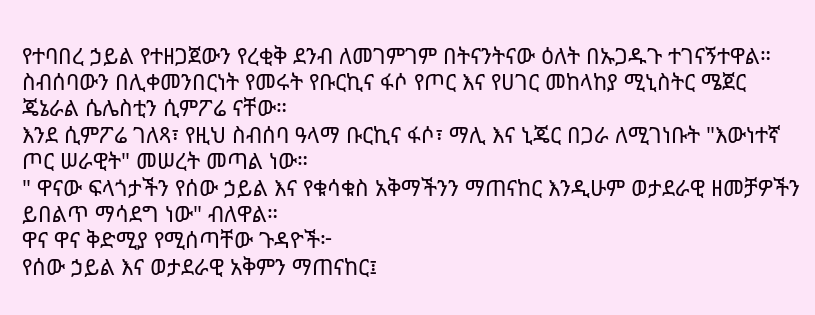የተባበረ ኃይል የተዘጋጀውን የረቂቅ ደንብ ለመገምገም በትናንትናው ዕለት በኡጋዱጉ ተገናኝተዋል።
ስብሰባውን በሊቀመንበርነት የመሩት የቡርኪና ፋሶ የጦር እና የሀገር መከላከያ ሚኒስትር ሜጀር ጄኔራል ሴሌስቲን ሲምፖሬ ናቸው።
እንደ ሲምፖሬ ገለጻ፣ የዚህ ስብሰባ ዓላማ ቡርኪና ፋሶ፣ ማሊ እና ኒጄር በጋራ ለሚገነቡት "እውነተኛ ጦር ሠራዊት" መሠረት መጣል ነው።
" ዋናው ፍላጎታችን የሰው ኃይል እና የቁሳቁስ አቅማችንን ማጠናከር እንዲሁም ወታደራዊ ዘመቻዎችን ይበልጥ ማሳደግ ነው" ብለዋል።
ዋና ዋና ቅድሚያ የሚሰጣቸው ጉዳዮች፦
የሰው ኃይል እና ወታደራዊ አቅምን ማጠናከር፤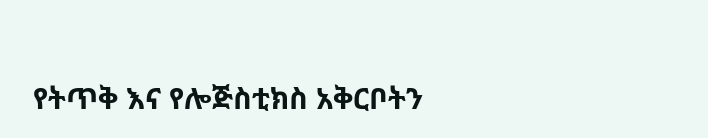የትጥቅ እና የሎጅስቲክስ አቅርቦትን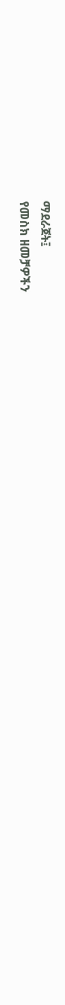ማደራጀት፤
የመስክ ዘመቻዎችን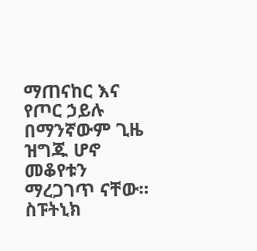ማጠናከር እና
የጦር ኃይሉ በማንኛውም ጊዜ ዝግጁ ሆኖ መቆየቱን ማረጋገጥ ናቸው።
ስፑትኒክ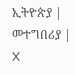ኢትዮጵያ | መተግበሪያ | X